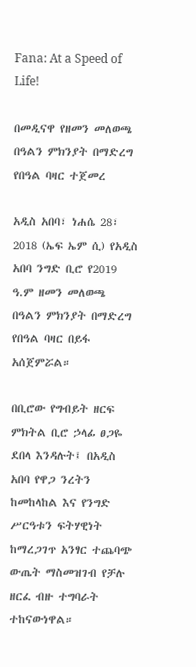Fana: At a Speed of Life!

በመዲናዋ የዘመን መለወጫ በዓልን ምክንያት በማድረግ የበዓል ባዛር ተጀመረ

አዲስ አበባ፣ ነሐሴ 28፣ 2018 (ኤፍ ኤም ሲ) የአዲስ አበባ ንግድ ቢሮ የ2019 ዓ.ም ዘመን መለወጫ በዓልን ምክንያት በማድረግ የበዓል ባዛር በይፋ አሰጀምሯል።

በቢሮው የግብይት ዘርፍ ምክትል ቢሮ ኃላፊ ፀጋዬ ደበላ እንዳሉት፤ በአዲስ አበባ የዋጋ ንረትን ከመከላከል እና የንግድ ሥርዓቱን ፍትሃዊነት ከማረጋገጥ አንፃር ተጨባጭ ውጤት ማስመዝገብ የቻሉ ዘርፈ ብዙ ተግባራት ተከናውነዋል።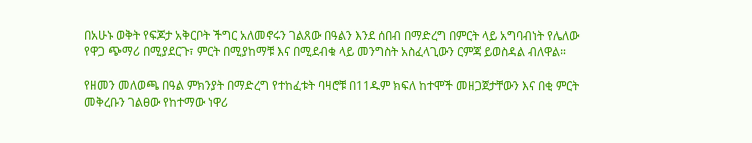በአሁኑ ወቅት የፍጆታ አቅርቦት ችግር አለመኖሩን ገልጸው በዓልን እንደ ሰበብ በማድረግ በምርት ላይ አግባብነት የሌለው የዋጋ ጭማሪ በሚያደርጉ፣ ምርት በሚያከማቹ እና በሚደብቁ ላይ መንግስት አስፈላጊውን ርምጃ ይወስዳል ብለዋል።

የዘመን መለወጫ በዓል ምክንያት በማድረግ የተከፈቱት ባዛሮቹ በ11ዱም ክፍለ ከተሞች መዘጋጀታቸውን እና በቂ ምርት መቅረቡን ገልፀው የከተማው ነዋሪ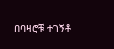በባዛሮቹ ተገኝቶ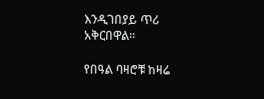እንዲገበያይ ጥሪ አቅርበዋል።

የበዓል ባዛሮቹ ከዛሬ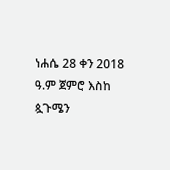ነሐሴ 28 ቀን 2018 ዓ.ም ጀምሮ እስከ ጷጉሜን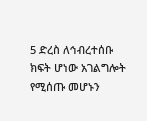5 ድረስ ለኅብረተሰቡ ክፍት ሆነው አገልግሎት የሚሰጡ መሆኑን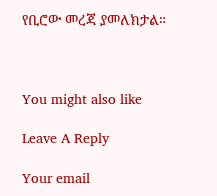የቢሮው መረጃ ያመለክታል።



You might also like

Leave A Reply

Your email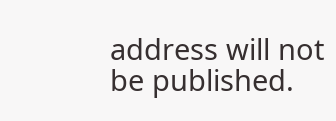address will not be published.